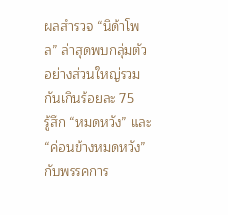ผลสำรวจ “นิด้าโพล” ล่าสุดพบกลุ่มตัวอย่างส่วนใหญ่รวมกันเกินร้อยละ 75
รู้สึก “หมดหวัง” และ “ค่อนข้างหมดหวัง” กับพรรคการ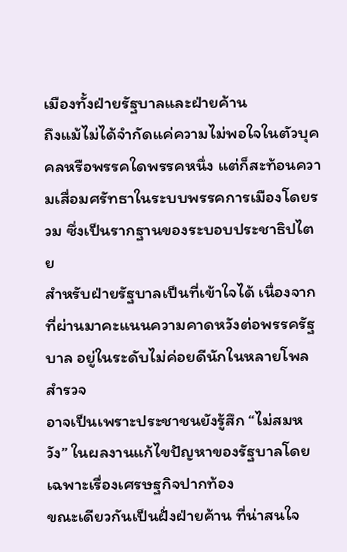เมืองทั้งฝ่ายรัฐบาลและฝ่ายค้าน
ถึงแม้ไม่ได้จำกัดแค่ความไม่พอใจในตัวบุคคลหรือพรรคใดพรรคหนึ่ง แต่ก็สะท้อนความเสื่อมศรัทธาในระบบพรรคการเมืองโดยรวม ซึ่งเป็นรากฐานของระบอบประชาธิปไตย
สำหรับฝ่ายรัฐบาลเป็นที่เข้าใจได้ เนื่องจากที่ผ่านมาคะแนนความคาดหวังต่อพรรครัฐบาล อยู่ในระดับไม่ค่อยดีนักในหลายโพลสำรวจ
อาจเป็นเพราะประชาชนยังรู้สึก “ไม่สมหวัง” ในผลงานแก้ไขปัญหาของรัฐบาลโดยเฉพาะเรื่องเศรษฐกิจปากท้อง
ขณะเดียวกันเป็นฝั่งฝ่ายค้าน ที่น่าสนใจ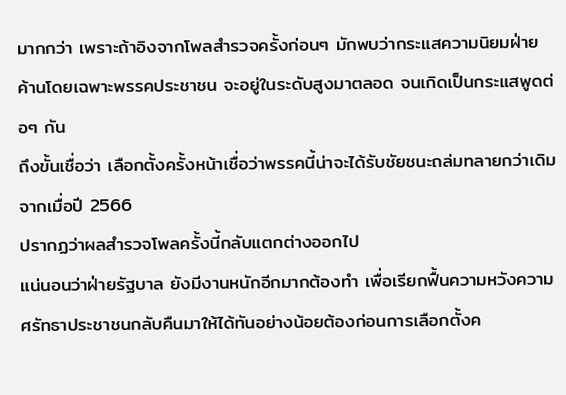มากกว่า เพราะถ้าอิงจากโพลสำรวจครั้งก่อนๆ มักพบว่ากระแสความนิยมฝ่ายค้านโดยเฉพาะพรรคประชาชน จะอยู่ในระดับสูงมาตลอด จนเกิดเป็นกระแสพูดต่อๆ กัน
ถึงขั้นเชื่อว่า เลือกตั้งครั้งหน้าเชื่อว่าพรรคนี้น่าจะได้รับชัยชนะถล่มทลายกว่าเดิมจากเมื่อปี 2566
ปรากฏว่าผลสำรวจโพลครั้งนี้กลับแตกต่างออกไป
แน่นอนว่าฝ่ายรัฐบาล ยังมีงานหนักอีกมากต้องทำ เพื่อเรียกฟื้นความหวังความศรัทธาประชาชนกลับคืนมาให้ได้ทันอย่างน้อยต้องก่อนการเลือกตั้งค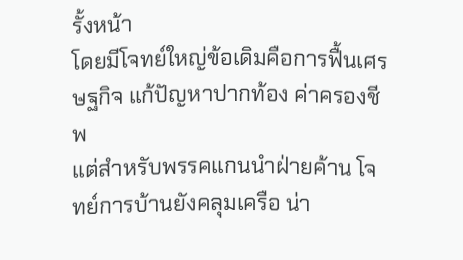รั้งหน้า
โดยมีโจทย์ใหญ่ข้อเดิมคือการฟื้นเศรษฐกิจ แก้ปัญหาปากท้อง ค่าครองชีพ
แต่สำหรับพรรคแกนนำฝ่ายค้าน โจทย์การบ้านยังคลุมเครือ น่า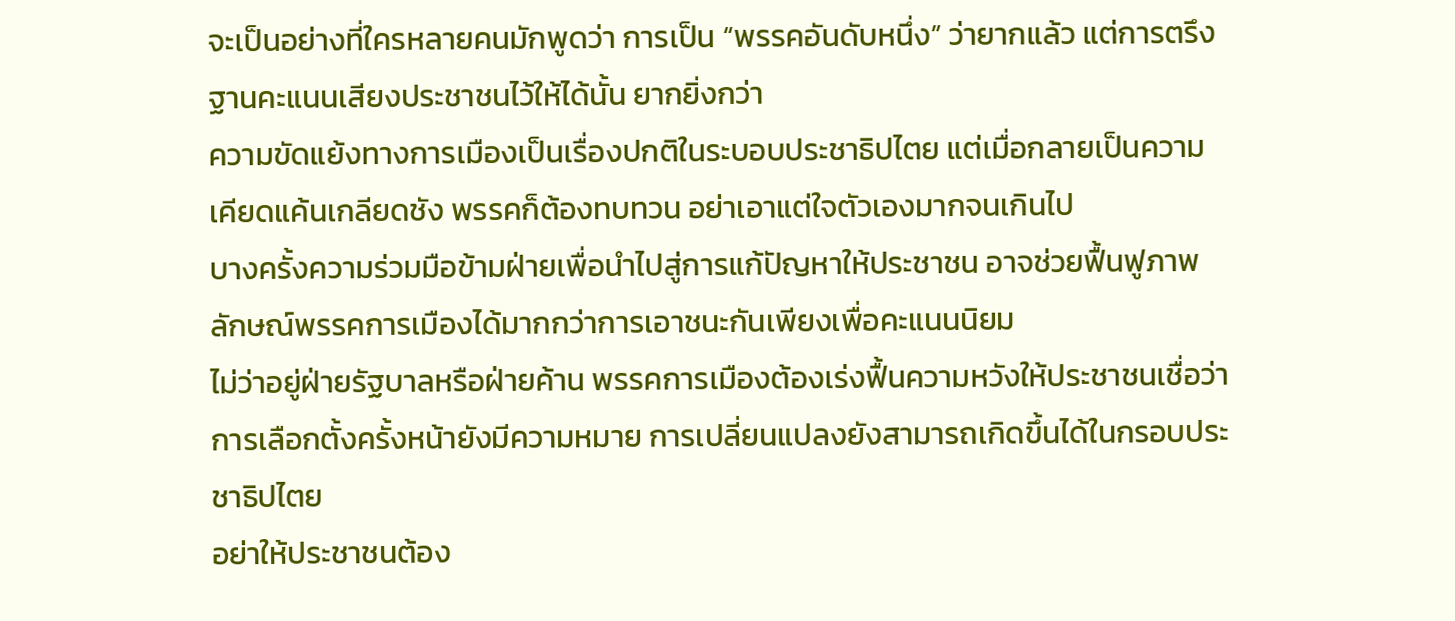จะเป็นอย่างที่ใครหลายคนมักพูดว่า การเป็น “พรรคอันดับหนึ่ง” ว่ายากแล้ว แต่การตรึงฐานคะแนนเสียงประชาชนไว้ให้ได้นั้น ยากยิ่งกว่า
ความขัดแย้งทางการเมืองเป็นเรื่องปกติในระบอบประชาธิปไตย แต่เมื่อกลายเป็นความเคียดแค้นเกลียดชัง พรรคก็ต้องทบทวน อย่าเอาแต่ใจตัวเองมากจนเกินไป
บางครั้งความร่วมมือข้ามฝ่ายเพื่อนำไปสู่การแก้ปัญหาให้ประชาชน อาจช่วยฟื้นฟูภาพลักษณ์พรรคการเมืองได้มากกว่าการเอาชนะกันเพียงเพื่อคะแนนนิยม
ไม่ว่าอยู่ฝ่ายรัฐบาลหรือฝ่ายค้าน พรรคการเมืองต้องเร่งฟื้นความหวังให้ประชาชนเชื่อว่า การเลือกตั้งครั้งหน้ายังมีความหมาย การเปลี่ยนแปลงยังสามารถเกิดขึ้นได้ในกรอบประชาธิปไตย
อย่าให้ประชาชนต้อง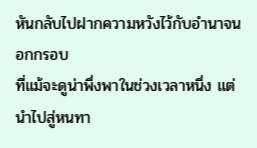หันกลับไปฝากความหวังไว้กับอำนาจนอกกรอบ
ที่แม้จะดูน่าพึ่งพาในช่วงเวลาหนึ่ง แต่นำไปสู่หนทา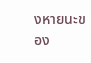งหายนะของ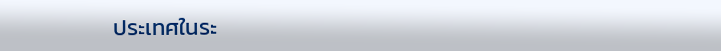ประเทศในระ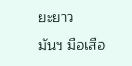ยะยาว
มันฯ มือเสือ